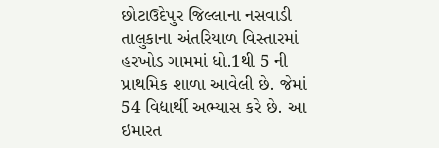છોટાઉદેપુર જિલ્લાના નસવાડી તાલુકાના અંતરિયાળ વિસ્તારમાં હરખોડ ગામમાં ધો.1થી 5 ની પ્રાથમિક શાળા આવેલી છે. જેમાં 54 વિદ્યાર્થી અભ્યાસ કરે છે. આ ઇમારત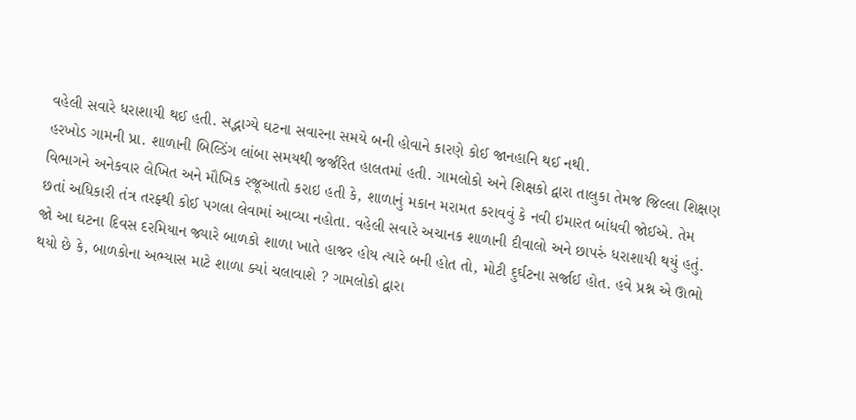વહેલી સવારે ધરાશાયી થઈ હતી. સદ્ભાગ્યે ઘટના સવારના સમયે બની હોવાને કારણે કોઈ જાનહાનિ થઈ નથી.
હરખોડ ગામની પ્રા. શાળાની બિલ્ડિંગ લાંબા સમયથી જર્જરિત હાલતમાં હતી. ગામલોકો અને શિક્ષકો દ્વારા તાલુકા તેમજ જિલ્લા શિક્ષણ વિભાગને અનેકવાર લેખિત અને મૌખિક રજૂઆતો કરાઇ હતી કે, શાળાનું મકાન મરામત કરાવવું કે નવી ઇમારત બાંધવી જોઈએ. તેમ છતાં અધિકારી તંત્ર તરફ્થી કોઈ પગલા લેવામાં આવ્યા નહોતા. વહેલી સવારે અચાનક શાળાની દીવાલો અને છાપરું ધરાશાયી થયું હતું. જો આ ઘટના દિવસ દરમિયાન જ્યારે બાળકો શાળા ખાતે હાજર હોય ત્યારે બની હોત તો, મોટી દુર્ઘટના સર્જાઈ હોત. હવે પ્રશ્ન એ ઊભો થયો છે કે, બાળકોના અભ્યાસ માટે શાળા ક્યાં ચલાવાશે ? ગામલોકો દ્વારા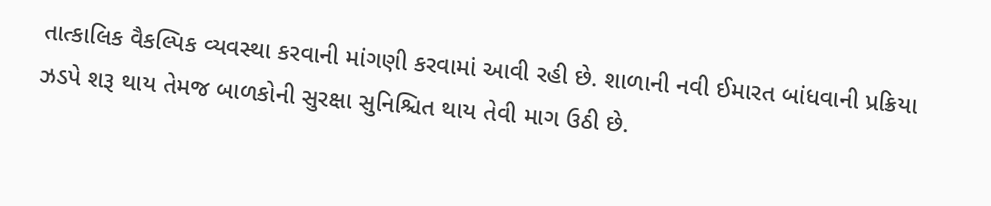તાત્કાલિક વૈકલ્પિક વ્યવસ્થા કરવાની માંગણી કરવામાં આવી રહી છે. શાળાની નવી ઈમારત બાંધવાની પ્રક્રિયા ઝડપે શરૂ થાય તેમજ બાળકોની સુરક્ષા સુનિશ્ચિત થાય તેવી માગ ઉઠી છે.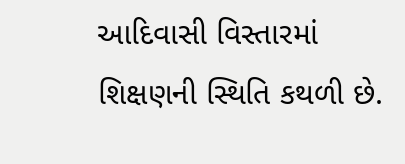આદિવાસી વિસ્તારમાં શિક્ષણની સ્થિતિ કથળી છે.